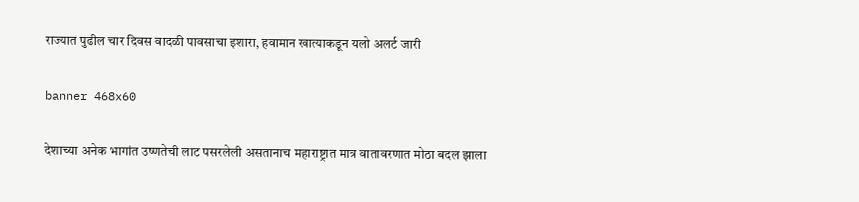राज्यात पुढील चार दिवस वादळी पावसाचा इशारा, हवामान खात्याकडून यलो अलर्ट जारी

banner 468x60

देशाच्या अनेक भागांत उष्णतेची लाट पसरलेली असतानाच महाराष्ट्रात मात्र वातावरणात मोठा बदल झाला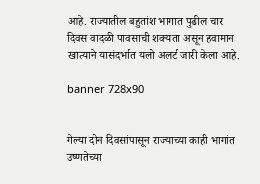आहे. राज्यातील बहुतांश भागात पुढील चार दिवस वादळी पावसाची शक्यता असून हवामान खात्याने यासंदर्भात यलो अलर्ट जारी केला आहे.

banner 728x90


गेल्या दोन दिवसांपासून राज्याच्या काही भागांत उष्णतेच्या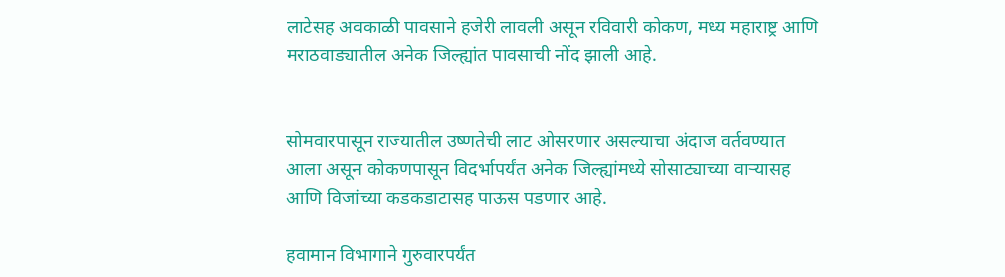लाटेसह अवकाळी पावसाने हजेरी लावली असून रविवारी कोकण, मध्य महाराष्ट्र आणि मराठवाड्यातील अनेक जिल्ह्यांत पावसाची नोंद झाली आहे.


सोमवारपासून राज्यातील उष्णतेची लाट ओसरणार असल्याचा अंदाज वर्तवण्यात आला असून कोकणपासून विदर्भापर्यंत अनेक जिल्ह्यांमध्ये सोसाट्याच्या वाऱ्यासह आणि विजांच्या कडकडाटासह पाऊस पडणार आहे.

हवामान विभागाने गुरुवारपर्यंत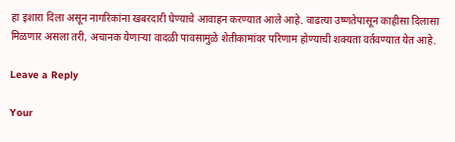हा इशारा दिला असून नागरिकांना खबरदारी घेण्याचे आवाहन करण्यात आले आहे. वाढत्या उष्णतेपासून काहीसा दिलासा मिळणार असला तरी, अचानक येणाऱ्या वादळी पावसामुळे शेतीकामांवर परिणाम होण्याची शक्यता वर्तवण्यात येत आहे.

Leave a Reply

Your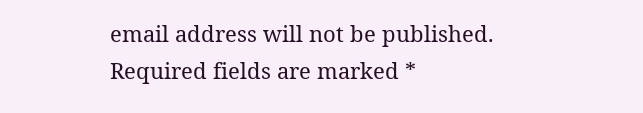email address will not be published. Required fields are marked *